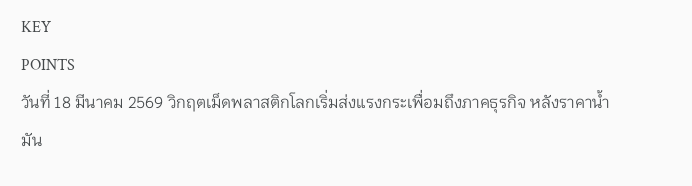KEY
POINTS
วันที่ 18 มีนาคม 2569 วิกฤตเม็ดพลาสติกโลกเริ่มส่งแรงกระเพื่อมถึงภาคธุรกิจ หลังราคาน้ำมัน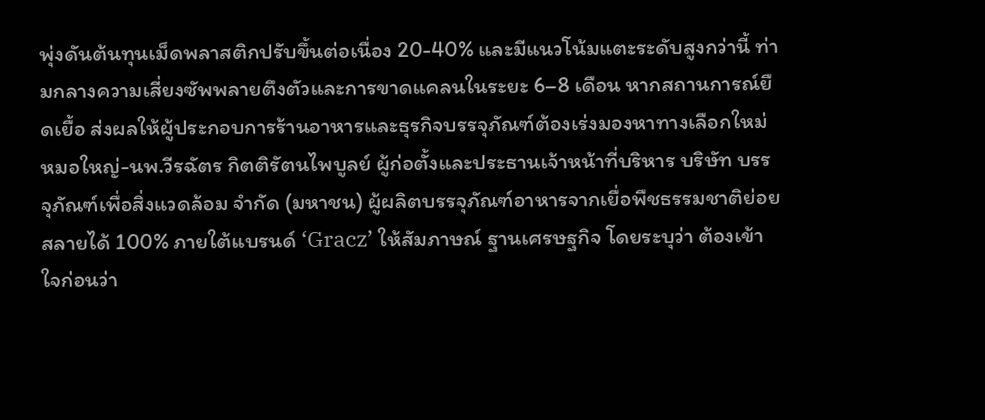พุ่งดันต้นทุนเม็ดพลาสติกปรับขึ้นต่อเนื่อง 20-40% และมีแนวโน้มแตะระดับสูงกว่านี้ ท่ามกลางความเสี่ยงซัพพลายตึงตัวและการขาดแคลนในระยะ 6–8 เดือน หากสถานการณ์ยืดเยื้อ ส่งผลให้ผู้ประกอบการร้านอาหารและธุรกิจบรรจุภัณฑ์ต้องเร่งมองหาทางเลือกใหม่
หมอใหญ่-นพ.วีรฉัตร กิตติรัตนไพบูลย์ ผู้ก่อตั้งและประธานเจ้าหน้าที่บริหาร บริษัท บรรจุภัณฑ์เพื่อสิ่งแวดล้อม จำกัด (มหาชน) ผู้ผลิตบรรจุภัณฑ์อาหารจากเยื่อพืชธรรมชาติย่อยสลายได้ 100% ภายใต้แบรนด์ ‘Gracz’ ให้สัมภาษณ์ ฐานเศรษฐกิจ โดยระบุว่า ต้องเข้าใจก่อนว่า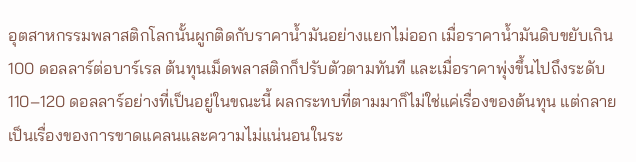อุตสาหกรรมพลาสติกโลกนั้นผูกติดกับราคาน้ำมันอย่างแยกไม่ออก เมื่อราคาน้ำมันดิบขยับเกิน 100 ดอลลาร์ต่อบาร์เรล ต้นทุนเม็ดพลาสติกก็ปรับตัวตามทันที และเมื่อราคาพุ่งขึ้นไปถึงระดับ 110–120 ดอลลาร์อย่างที่เป็นอยู่ในขณะนี้ ผลกระทบที่ตามมาก็ไม่ใช่แค่เรื่องของต้นทุน แต่กลายเป็นเรื่องของการขาดแคลนและความไม่แน่นอนในระ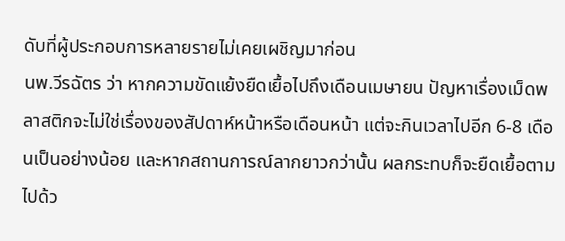ดับที่ผู้ประกอบการหลายรายไม่เคยเผชิญมาก่อน
นพ.วีรฉัตร ว่า หากความขัดแย้งยืดเยื้อไปถึงเดือนเมษายน ปัญหาเรื่องเม็ดพลาสติกจะไม่ใช่เรื่องของสัปดาห์หน้าหรือเดือนหน้า แต่จะกินเวลาไปอีก 6-8 เดือนเป็นอย่างน้อย และหากสถานการณ์ลากยาวกว่านั้น ผลกระทบก็จะยืดเยื้อตามไปด้ว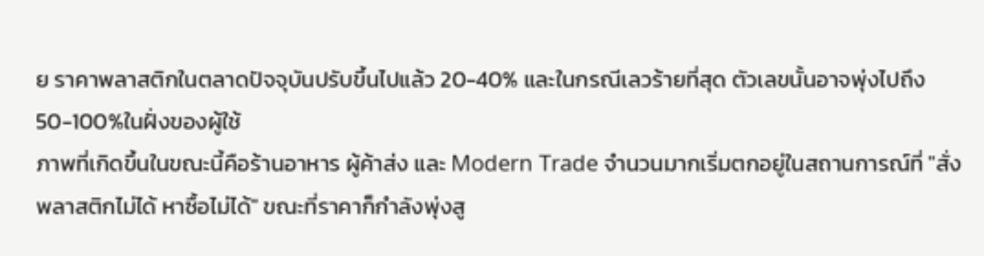ย ราคาพลาสติกในตลาดปัจจุบันปรับขึ้นไปแล้ว 20-40% และในกรณีเลวร้ายที่สุด ตัวเลขนั้นอาจพุ่งไปถึง 50-100%ในฝั่งของผู้ใช้
ภาพที่เกิดขึ้นในขณะนี้คือร้านอาหาร ผู้ค้าส่ง และ Modern Trade จำนวนมากเริ่มตกอยู่ในสถานการณ์ที่ "สั่งพลาสติกไม่ได้ หาซื้อไม่ได้" ขณะที่ราคาก็กำลังพุ่งสู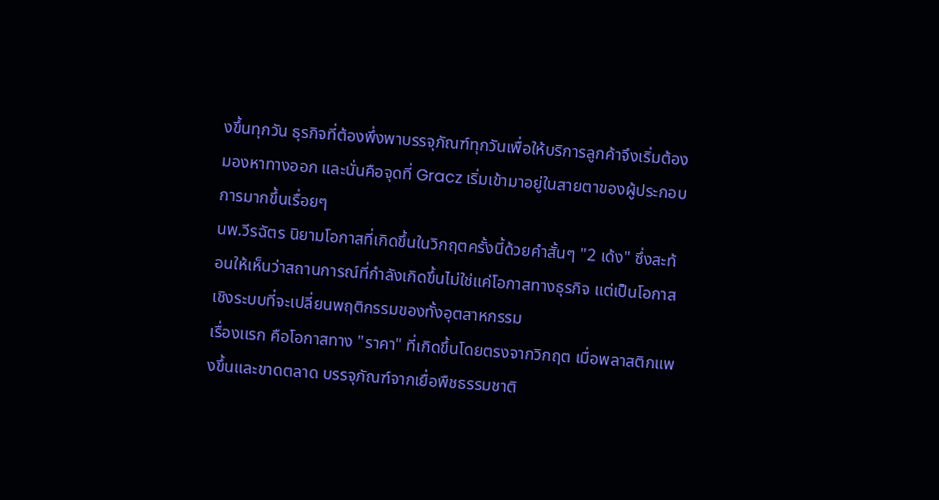งขึ้นทุกวัน ธุรกิจที่ต้องพึ่งพาบรรจุภัณฑ์ทุกวันเพื่อให้บริการลูกค้าจึงเริ่มต้องมองหาทางออก และนั่นคือจุดที่ Gracz เริ่มเข้ามาอยู่ในสายตาของผู้ประกอบการมากขึ้นเรื่อยๆ
นพ.วีรฉัตร นิยามโอกาสที่เกิดขึ้นในวิกฤตครั้งนี้ด้วยคำสั้นๆ "2 เด้ง" ซึ่งสะท้อนให้เห็นว่าสถานการณ์ที่กำลังเกิดขึ้นไม่ใช่แค่โอกาสทางธุรกิจ แต่เป็นโอกาสเชิงระบบที่จะเปลี่ยนพฤติกรรมของทั้งอุตสาหกรรม
เรื่องเเรก คือโอกาสทาง "ราคา" ที่เกิดขึ้นโดยตรงจากวิกฤต เมื่อพลาสติกแพงขึ้นและขาดตลาด บรรจุภัณฑ์จากเยื่อพืชธรรมชาติ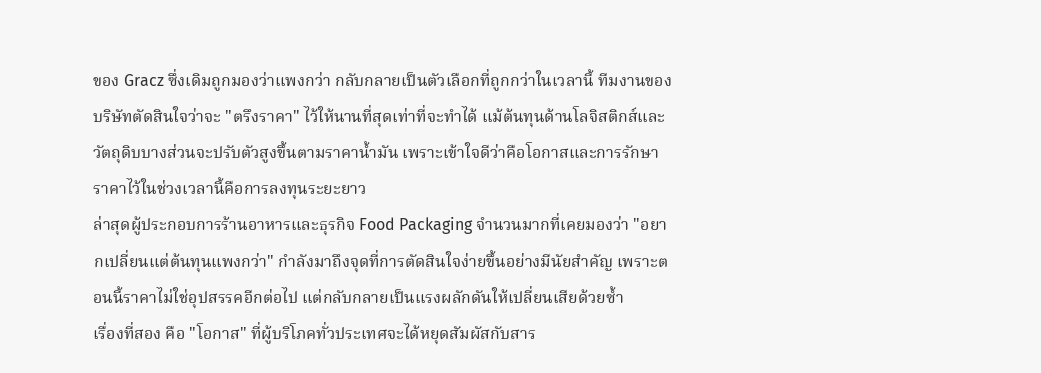ของ Gracz ซึ่งเดิมถูกมองว่าแพงกว่า กลับกลายเป็นตัวเลือกที่ถูกกว่าในเวลานี้ ทีมงานของบริษัทตัดสินใจว่าจะ "ตรึงราคา" ไว้ให้นานที่สุดเท่าที่จะทำได้ แม้ต้นทุนด้านโลจิสติกส์และวัตถุดิบบางส่วนจะปรับตัวสูงขึ้นตามราคาน้ำมัน เพราะเข้าใจดีว่าคือโอกาสและการรักษาราคาไว้ในช่วงเวลานี้คือการลงทุนระยะยาว
ล่าสุดผู้ประกอบการร้านอาหารและธุรกิจ Food Packaging จำนวนมากที่เคยมองว่า "อยากเปลี่ยนแต่ต้นทุนแพงกว่า" กำลังมาถึงจุดที่การตัดสินใจง่ายขึ้นอย่างมีนัยสำคัญ เพราะตอนนี้ราคาไม่ใช่อุปสรรคอีกต่อไป แต่กลับกลายเป็นแรงผลักดันให้เปลี่ยนเสียด้วยซ้ำ
เรื่องที่สอง คือ "โอกาส" ที่ผู้บริโภคทั่วประเทศจะได้หยุดสัมผัสกับสาร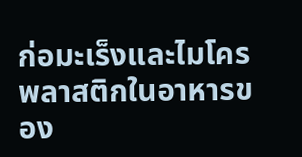ก่อมะเร็งและไมโครพลาสติกในอาหารของ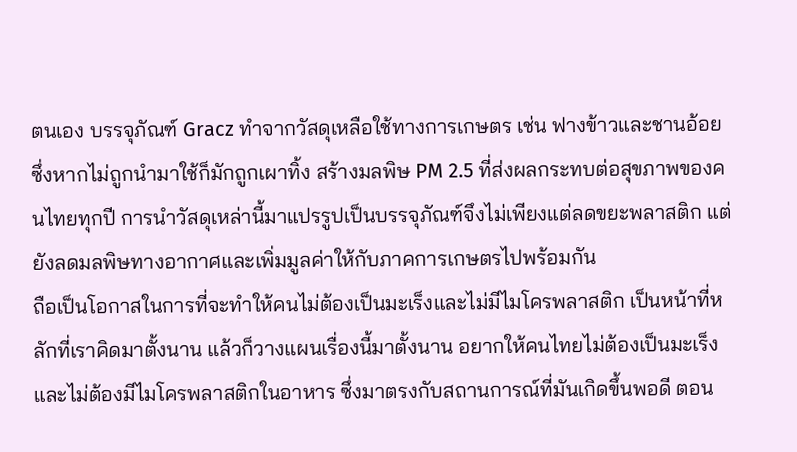ตนเอง บรรจุภัณฑ์ Gracz ทำจากวัสดุเหลือใช้ทางการเกษตร เช่น ฟางข้าวและชานอ้อย ซึ่งหากไม่ถูกนำมาใช้ก็มักถูกเผาทิ้ง สร้างมลพิษ PM 2.5 ที่ส่งผลกระทบต่อสุขภาพของคนไทยทุกปี การนำวัสดุเหล่านี้มาแปรรูปเป็นบรรจุภัณฑ์จึงไม่เพียงแต่ลดขยะพลาสติก แต่ยังลดมลพิษทางอากาศและเพิ่มมูลค่าให้กับภาคการเกษตรไปพร้อมกัน
ถือเป็นโอกาสในการที่จะทำให้คนไม่ต้องเป็นมะเร็งและไม่มีไมโครพลาสติก เป็นหน้าที่หลักที่เราคิดมาตั้งนาน แล้วก็วางแผนเรื่องนี้มาตั้งนาน อยากให้คนไทยไม่ต้องเป็นมะเร็ง และไม่ต้องมีไมโครพลาสติกในอาหาร ซึ่งมาตรงกับสถานการณ์ที่มันเกิดขึ้นพอดี ตอน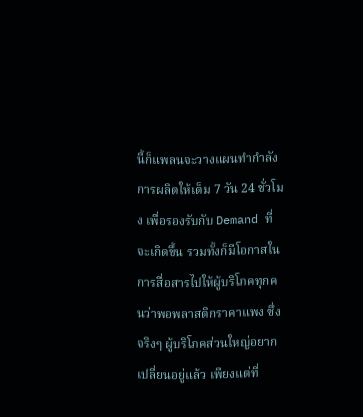นี้ก็แพลนจะวางแผนทำกำลังการผลิตให้เต็ม 7 วัน 24 ชั่วโมง เพื่อรองรับกับ Demand ที่จะเกิดขึ้น รวมทั้งก็มีโอกาสในการสื่อสารไปให้ผู้บริโภคทุกคนว่าพอพลาสติกราคาแพง ซึ่งจริงๆ ผู้บริโภคส่วนใหญ่อยากเปลี่ยนอยู่แล้ว เพียงแต่ที่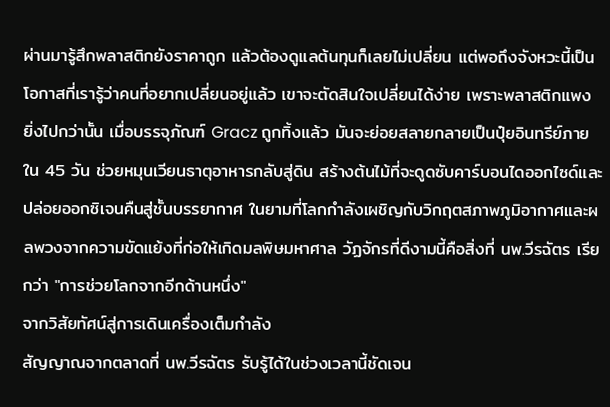ผ่านมารู้สึกพลาสติกยังราคาถูก แล้วต้องดูแลต้นทุนก็เลยไม่เปลี่ยน แต่พอถึงจังหวะนี้เป็นโอกาสที่เรารู้ว่าคนที่อยากเปลี่ยนอยู่แล้ว เขาจะตัดสินใจเปลี่ยนได้ง่าย เพราะพลาสติกแพง
ยิ่งไปกว่านั้น เมื่อบรรจุภัณฑ์ Gracz ถูกทิ้งแล้ว มันจะย่อยสลายกลายเป็นปุ๋ยอินทรีย์ภายใน 45 วัน ช่วยหมุนเวียนธาตุอาหารกลับสู่ดิน สร้างต้นไม้ที่จะดูดซับคาร์บอนไดออกไซด์และปล่อยออกซิเจนคืนสู่ชั้นบรรยากาศ ในยามที่โลกกำลังเผชิญกับวิกฤตสภาพภูมิอากาศและผลพวงจากความขัดแย้งที่ก่อให้เกิดมลพิษมหาศาล วัฏจักรที่ดีงามนี้คือสิ่งที่ นพ.วีรฉัตร เรียกว่า "การช่วยโลกจากอีกด้านหนึ่ง"
จากวิสัยทัศน์สู่การเดินเครื่องเต็มกำลัง
สัญญาณจากตลาดที่ นพ.วีรฉัตร รับรู้ได้ในช่วงเวลานี้ชัดเจน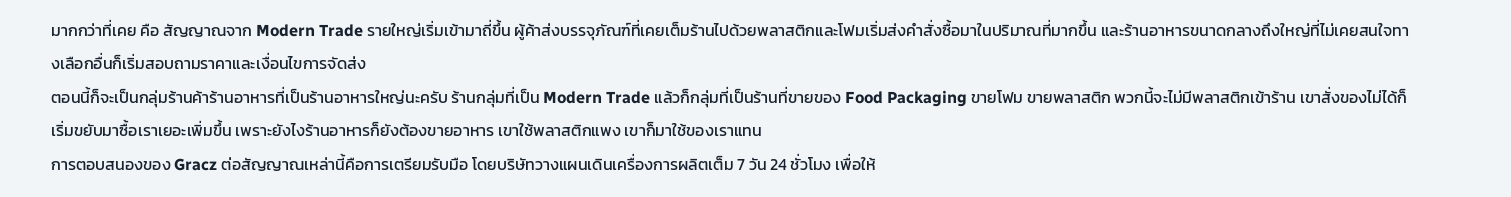มากกว่าที่เคย คือ สัญญาณจาก Modern Trade รายใหญ่เริ่มเข้ามาถี่ขึ้น ผู้ค้าส่งบรรจุภัณฑ์ที่เคยเต็มร้านไปด้วยพลาสติกและโฟมเริ่มส่งคำสั่งซื้อมาในปริมาณที่มากขึ้น และร้านอาหารขนาดกลางถึงใหญ่ที่ไม่เคยสนใจทางเลือกอื่นก็เริ่มสอบถามราคาและเงื่อนไขการจัดส่ง
ตอนนี้ก็จะเป็นกลุ่มร้านค้าร้านอาหารที่เป็นร้านอาหารใหญ่นะครับ ร้านกลุ่มที่เป็น Modern Trade แล้วก็กลุ่มที่เป็นร้านที่ขายของ Food Packaging ขายโฟม ขายพลาสติก พวกนี้จะไม่มีพลาสติกเข้าร้าน เขาสั่งของไม่ได้ก็เริ่มขยับมาซื้อเราเยอะเพิ่มขึ้น เพราะยังไงร้านอาหารก็ยังต้องขายอาหาร เขาใช้พลาสติกแพง เขาก็มาใช้ของเราแทน
การตอบสนองของ Gracz ต่อสัญญาณเหล่านี้คือการเตรียมรับมือ โดยบริษัทวางแผนเดินเครื่องการผลิตเต็ม 7 วัน 24 ชั่วโมง เพื่อให้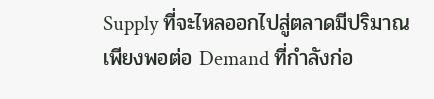Supply ที่จะไหลออกไปสู่ตลาดมีปริมาณเพียงพอต่อ Demand ที่กำลังก่อ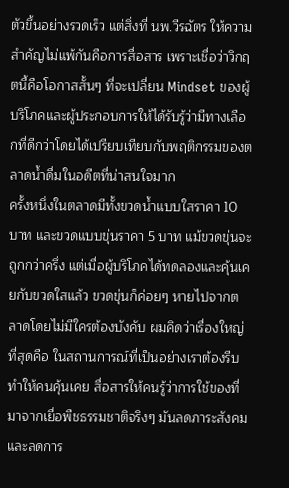ตัวขึ้นอย่างรวดเร็ว แต่สิ่งที่ นพ.วีรฉัตร ให้ความสำคัญไม่แพ้กันคือการสื่อสาร เพราะเชื่อว่าวิกฤตนี้คือโอกาสสั้นๆ ที่จะเปลี่ยน Mindset ของผู้บริโภคและผู้ประกอบการให้ได้รับรู้ว่ามีทางเลือกที่ดีกว่าโดยได้เปรียบเทียบกับพฤติกรรมของตลาดน้ำดื่มในอดีตที่น่าสนใจมาก
ครั้งหนึ่งในตลาดมีทั้งขวดน้ำแบบใสราคา 10 บาท และขวดแบบขุ่นราคา 5 บาท แม้ขวดขุ่นจะถูกกว่าครึ่ง แต่เมื่อผู้บริโภคได้ทดลองและคุ้นเคยกับขวดใสแล้ว ขวดขุ่นก็ค่อยๆ หายไปจากตลาดโดยไม่มีใครต้องบังคับ ผมคิดว่าเรื่องใหญ่ที่สุดคือ ในสถานการณ์ที่เป็นอย่างเราต้องรีบทำให้คนคุ้นเคย สื่อสารให้คนรู้ว่าการใช้ของที่มาจากเยื่อพืชธรรมชาติจริงๆ มันลดภาระสังคมและลดการ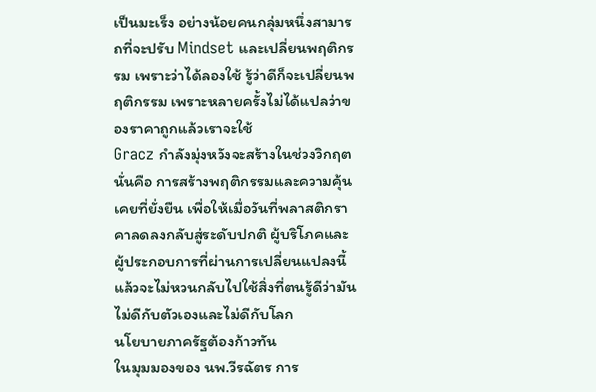เป็นมะเร็ง อย่างน้อยคนกลุ่มหนึ่งสามารถที่จะปรับ Mindset และเปลี่ยนพฤติกรรม เพราะว่าได้ลองใช้ รู้ว่าดีก็จะเปลี่ยนพฤติกรรม เพราะหลายครั้งไม่ได้แปลว่าของราคาถูกแล้วเราจะใช้
Gracz กำลังมุ่งหวังจะสร้างในช่วงวิกฤต นั่นคือ การสร้างพฤติกรรมและความคุ้นเคยที่ยั่งยืน เพื่อให้เมื่อวันที่พลาสติกราคาลดลงกลับสู่ระดับปกติ ผู้บริโภคและผู้ประกอบการที่ผ่านการเปลี่ยนแปลงนี้แล้วจะไม่หวนกลับไปใช้สิ่งที่ตนรู้ดีว่ามันไม่ดีกับตัวเองและไม่ดีกับโลก
นโยบายภาครัฐต้องก้าวทัน
ในมุมมองของ นพ.วีรฉัตร การ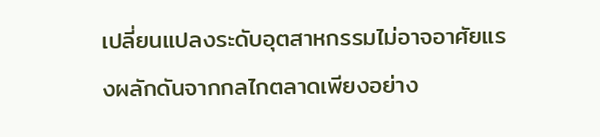เปลี่ยนแปลงระดับอุตสาหกรรมไม่อาจอาศัยแรงผลักดันจากกลไกตลาดเพียงอย่าง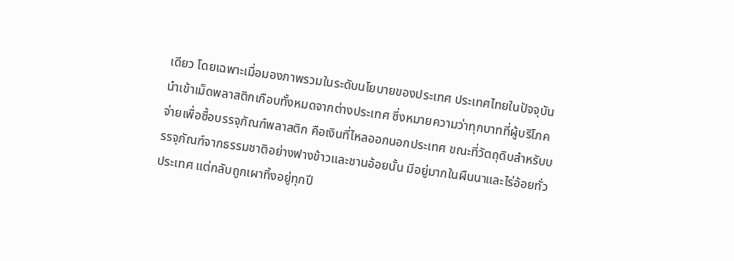เดียว โดยเฉพาะเมื่อมองภาพรวมในระดับนโยบายของประเทศ ประเทศไทยในปัจจุบันนำเข้าเม็ดพลาสติกเกือบทั้งหมดจากต่างประเทศ ซึ่งหมายความว่าทุกบาทที่ผู้บริโภคจ่ายเพื่อซื้อบรรจุภัณฑ์พลาสติก คือเงินที่ไหลออกนอกประเทศ ขณะที่วัตถุดิบสำหรับบรรจุภัณฑ์จากธรรมชาติอย่างฟางข้าวและชานอ้อยนั้น มีอยู่มากในผืนนาและไร่อ้อยทั่วประเทศ แต่กลับถูกเผาทิ้งอยู่ทุกปี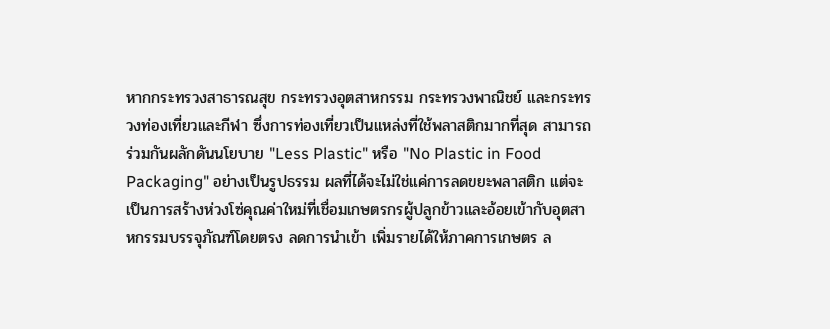หากกระทรวงสาธารณสุข กระทรวงอุตสาหกรรม กระทรวงพาณิชย์ และกระทรวงท่องเที่ยวและกีฬา ซึ่งการท่องเที่ยวเป็นแหล่งที่ใช้พลาสติกมากที่สุด สามารถร่วมกันผลักดันนโยบาย "Less Plastic" หรือ "No Plastic in Food Packaging" อย่างเป็นรูปธรรม ผลที่ได้จะไม่ใช่แค่การลดขยะพลาสติก แต่จะเป็นการสร้างห่วงโซ่คุณค่าใหม่ที่เชื่อมเกษตรกรผู้ปลูกข้าวและอ้อยเข้ากับอุตสาหกรรมบรรจุภัณฑ์โดยตรง ลดการนำเข้า เพิ่มรายได้ให้ภาคการเกษตร ล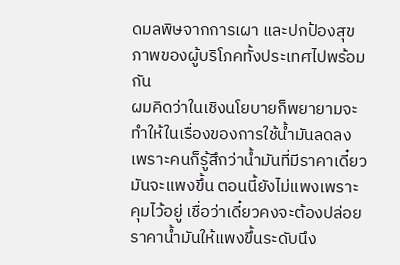ดมลพิษจากการเผา และปกป้องสุขภาพของผู้บริโภคทั้งประเทศไปพร้อมกัน
ผมคิดว่าในเชิงนโยบายก็พยายามจะทำให้ในเรื่องของการใช้น้ำมันลดลง เพราะคนก็รู้สึกว่าน้ำมันที่มีราคาเดี๋ยวมันจะแพงขึ้น ตอนนี้ยังไม่แพงเพราะคุมไว้อยู่ เชื่อว่าเดี๋ยวคงจะต้องปล่อยราคาน้ำมันให้แพงขึ้นระดับนึง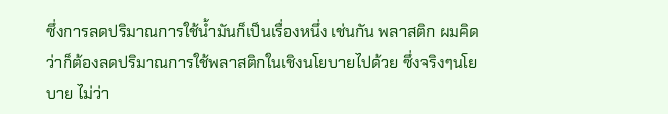ซึ่งการลดปริมาณการใช้น้ำมันก็เป็นเรื่องหนึ่ง เช่นกัน พลาสติก ผมคิดว่าก็ต้องลดปริมาณการใช้พลาสติกในเชิงนโยบายไปด้วย ซึ่งจริงๆนโยบาย ไม่ว่า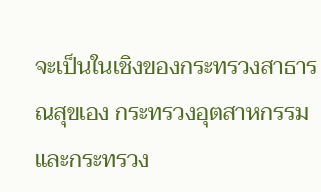จะเป็นในเชิงของกระทรวงสาธารณสุขเอง กระทรวงอุตสาหกรรมและกระทรวง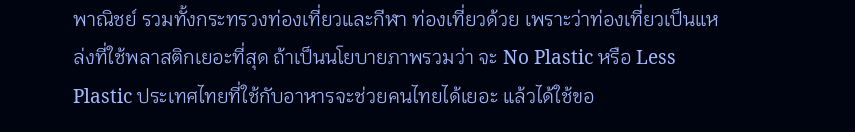พาณิชย์ รวมทั้งกระทรวงท่องเที่ยวและกีฬา ท่องเที่ยวด้วย เพราะว่าท่องเที่ยวเป็นแหล่งที่ใช้พลาสติกเยอะที่สุด ถ้าเป็นนโยบายภาพรวมว่า จะ No Plastic หรือ Less Plastic ประเทศไทยที่ใช้กับอาหารจะช่วยคนไทยได้เยอะ แล้วได้ใช้ขอ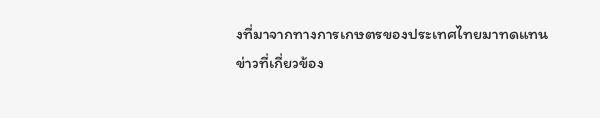งที่มาจากทางการเกษตรของประเทศไทยมาทดแทน
ข่าวที่เกี่ยวข้อง